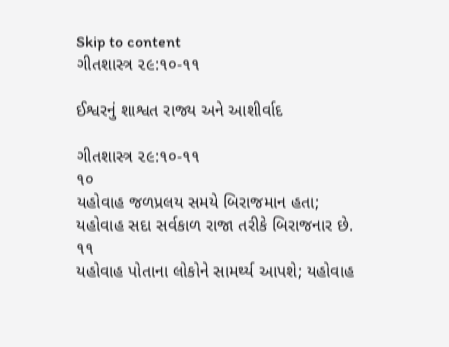Skip to content
ગીતશાસ્ત્ર ૨૯:૧૦-૧૧

ઈશ્વરનું શાશ્વત રાજ્ય અને આશીર્વાદ

ગીતશાસ્ત્ર ૨૯:૧૦-૧૧
૧૦
યહોવાહ જળપ્રલય સમયે બિરાજમાન હતા; યહોવાહ સદા સર્વકાળ રાજા તરીકે બિરાજનાર છે.
૧૧
યહોવાહ પોતાના લોકોને સામર્થ્ય આપશે; યહોવાહ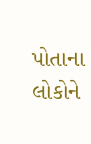પોતાના લોકોને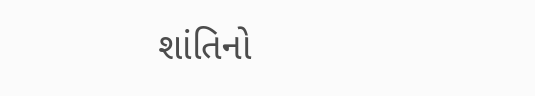શાંતિનો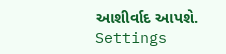આશીર્વાદ આપશે.
Settings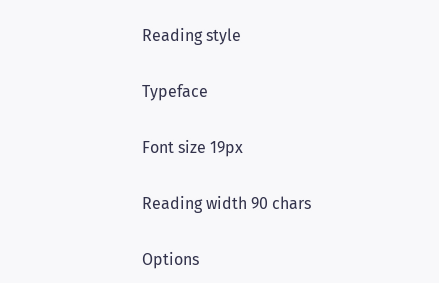Reading style

Typeface

Font size 19px

Reading width 90 chars

Options